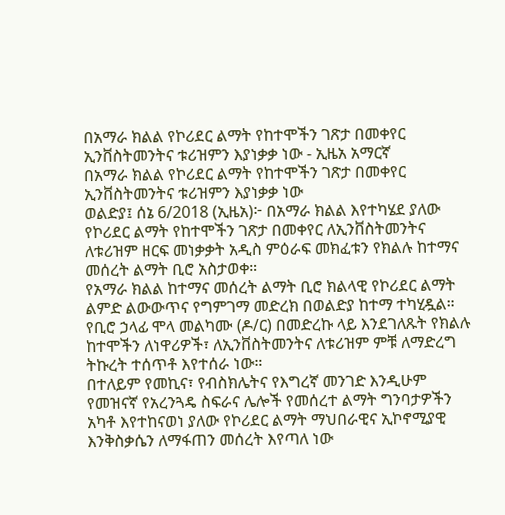በአማራ ክልል የኮሪደር ልማት የከተሞችን ገጽታ በመቀየር ኢንቨስትመንትና ቱሪዝምን እያነቃቃ ነው - ኢዜአ አማርኛ
በአማራ ክልል የኮሪደር ልማት የከተሞችን ገጽታ በመቀየር ኢንቨስትመንትና ቱሪዝምን እያነቃቃ ነው
ወልድያ፤ ሰኔ 6/2018 (ኢዜአ)፦ በአማራ ክልል እየተካሄደ ያለው የኮሪደር ልማት የከተሞችን ገጽታ በመቀየር ለኢንቨስትመንትና ለቱሪዝም ዘርፍ መነቃቃት አዲስ ምዕራፍ መክፈቱን የክልሉ ከተማና መሰረት ልማት ቢሮ አስታወቀ።
የአማራ ክልል ከተማና መሰረት ልማት ቢሮ ክልላዊ የኮሪደር ልማት ልምድ ልውውጥና የግምገማ መድረክ በወልድያ ከተማ ተካሂዷል።
የቢሮ ኃላፊ ሞላ መልካሙ (ዶ/ር) በመድረኩ ላይ እንደገለጹት የክልሉ ከተሞችን ለነዋሪዎች፣ ለኢንቨስትመንትና ለቱሪዝም ምቹ ለማድረግ ትኩረት ተሰጥቶ እየተሰራ ነው።
በተለይም የመኪና፣ የብስክሌትና የእግረኛ መንገድ እንዲሁም የመዝናኛ የአረንጓዴ ስፍራና ሌሎች የመሰረተ ልማት ግንባታዎችን አካቶ እየተከናወነ ያለው የኮሪደር ልማት ማህበራዊና ኢኮኖሚያዊ እንቅስቃሴን ለማፋጠን መሰረት እየጣለ ነው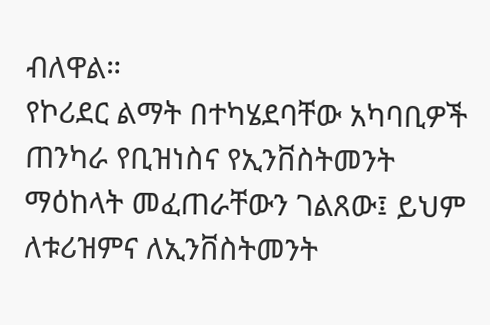ብለዋል።
የኮሪደር ልማት በተካሄደባቸው አካባቢዎች ጠንካራ የቢዝነስና የኢንቨስትመንት ማዕከላት መፈጠራቸውን ገልጸው፤ ይህም ለቱሪዝምና ለኢንቨስትመንት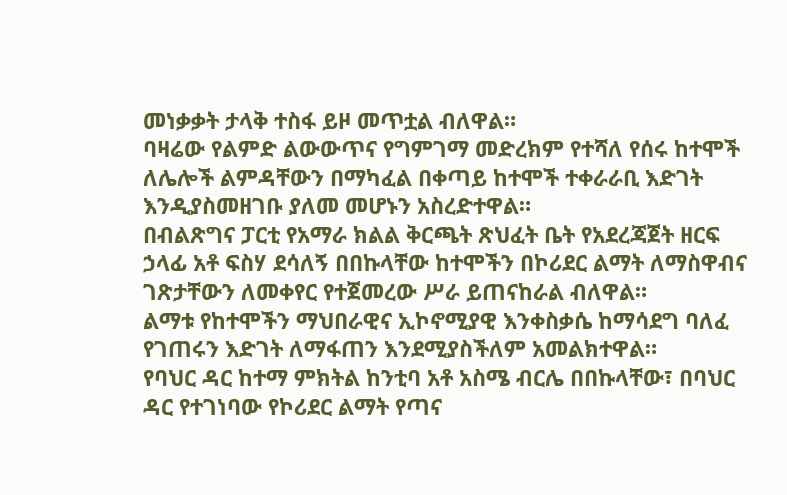መነቃቃት ታላቅ ተስፋ ይዞ መጥቷል ብለዋል።
ባዛሬው የልምድ ልውውጥና የግምገማ መድረክም የተሻለ የሰሩ ከተሞች ለሌሎች ልምዳቸውን በማካፈል በቀጣይ ከተሞች ተቀራራቢ እድገት እንዲያስመዘገቡ ያለመ መሆኑን አስረድተዋል።
በብልጽግና ፓርቲ የአማራ ክልል ቅርጫት ጽህፈት ቤት የአደረጃጀት ዘርፍ ኃላፊ አቶ ፍስሃ ደሳለኝ በበኩላቸው ከተሞችን በኮሪደር ልማት ለማስዋብና ገጽታቸውን ለመቀየር የተጀመረው ሥራ ይጠናከራል ብለዋል።
ልማቱ የከተሞችን ማህበራዊና ኢኮኖሚያዊ እንቀስቃሴ ከማሳደግ ባለፈ የገጠሩን እድገት ለማፋጠን እንደሚያስችለም አመልክተዋል።
የባህር ዳር ከተማ ምክትል ከንቲባ አቶ አስሜ ብርሌ በበኩላቸው፣ በባህር ዳር የተገነባው የኮሪደር ልማት የጣና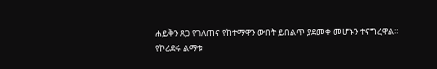ሐይቅን ጸጋ የገለጠና የከተማዋን ውበት ይበልጥ ያደመቀ መሆኑን ተናግረዋል።
የኮሪደሩ ልማቱ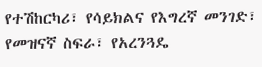የተሽከርካሪ፣ የሳይክልና የእግረኛ መንገድ፣ የመዝናኛ ስፍራ፣ የአረንጓዴ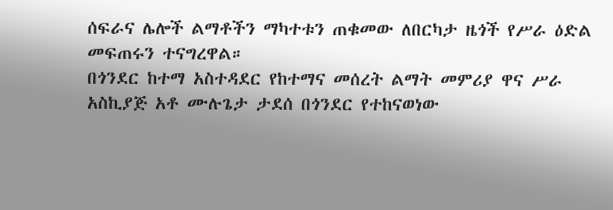ሰፍራና ሌሎች ልማቶችን ማካተቱን ጠቁመው ለበርካታ ዜጎች የሥራ ዕድል መፍጠሩን ተናግረዋል።
በጎንደር ከተማ አስተዳደር የከተማና መሰረት ልማት መምሪያ ዋና ሥራ አስኪያጅ አቶ ሙሉጌታ ታደሰ በጎንደር የተከናወነው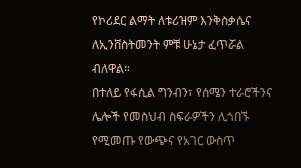የኮሪደር ልማት ለቱሪዝም እንቅስቃሴና ለኢንቨስትመንት ምቹ ሁኔታ ፈጥሯል ብለዋል።
በተለይ የፋሲል ግንብን፣ የሰሜን ተራሮችንና ሌሎች የመስህብ ስፍራዎችን ሊጎበኙ የሚመጡ የውጭና የአገር ውስጥ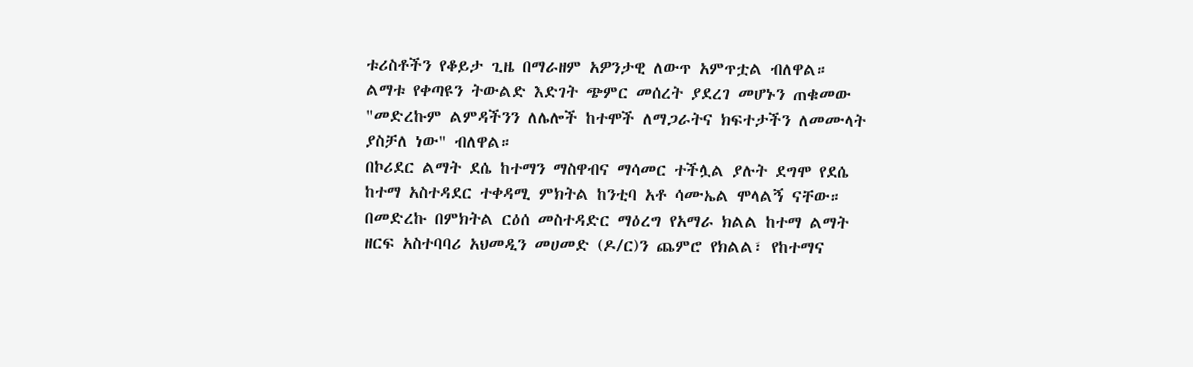ቱሪስቶችን የቆይታ ጊዜ በማራዘም አዎንታዊ ለውጥ አምጥቷል ብለዋል።
ልማቱ የቀጣዩን ትውልድ እድገት ጭምር መሰረት ያደረገ መሆኑን ጠቁመው "መድረኩም ልምዳችንን ለሌሎች ከተሞች ለማጋራትና ክፍተታችን ለመሙላት ያስቻለ ነው" ብለዋል።
በኮሪደር ልማት ደሴ ከተማን ማስዋብና ማሳመር ተችሏል ያሉት ደግሞ የደሴ ከተማ አስተዳደር ተቀዳሚ ምክትል ከንቲባ አቶ ሳሙኤል ሞላልኝ ናቸው።
በመድረኩ በምክትል ርዕሰ መስተዳድር ማዕረግ የአማራ ክልል ከተማ ልማት ዘርፍ አስተባባሪ አህመዲን መሀመድ (ዶ/ር)ን ጨምሮ የክልል፣ የከተማና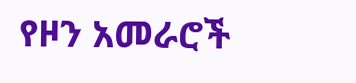የዞን አመራሮች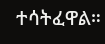ተሳትፈዋል።